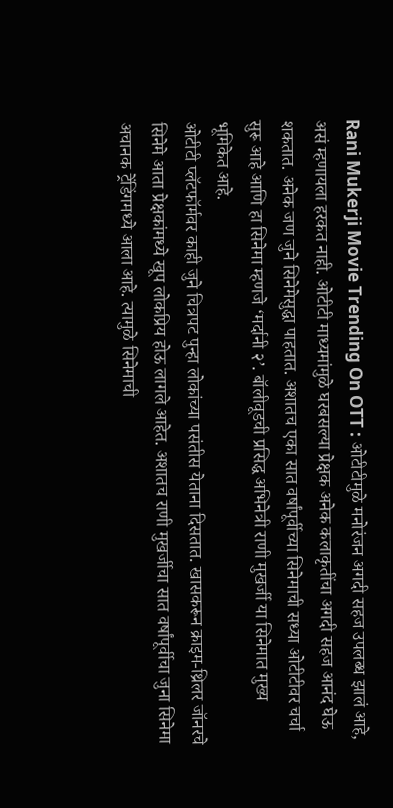Rani Mukerji Movie Trending On OTT : ओटीटीमुळे मनोरंजन अगदी सहज उपलब्ध झालं आहे, असं म्हणायला हरकत नाही. ओटीटी माध्यमांमुळे घरबसल्या प्रेक्षक अनेक कलाकृतींचा अगदी सहज आनंद घेऊ शकतात. अनेक जण जुने सिनेमेसुद्धा पाहतात. अशातच एका सात वर्षांपूर्वीच्या सिनेमाची सध्या ओटीटीवर चर्चा सुरू आहे आणि हा सिनेमा म्हणजे ‘मर्दानी २’. बॉलीवूडची प्रसिद्ध अभिनेत्री राणी मुखर्जी या सिनेमात मुख्य भूमिकेत आहे.
ओटीटी प्लॅटफॉर्मवर काही जुने चित्रपट पुन्हा लोकांच्या पसंतीस येताना दिसतात. खासकरून क्राइम-थ्रिलर जॉनरचे सिनेमे आता प्रेक्षकांमध्ये खूप लोकप्रिय होऊ लागले आहेत. अशातच राणी मुखर्जीचा सात वर्षांपूर्वीचा जुना सिनेमा अचानक ट्रेंडिंगमध्ये आला आहे. त्यामुळे सिनेमाची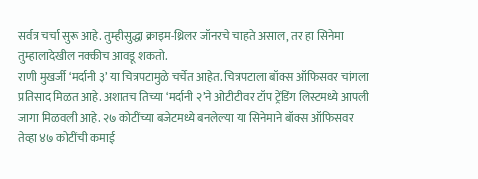सर्वत्र चर्चा सुरू आहे. तुम्हीसुद्धा क्राइम-थ्रिलर जॉनरचे चाहते असाल, तर हा सिनेमा तुम्हालादेखील नक्कीच आवडू शकतो.
राणी मुखर्जी ‘मर्दानी ३’ या चित्रपटामुळे चर्चेत आहेत. चित्रपटाला बॉक्स ऑफिसवर चांगला प्रतिसाद मिळत आहे. अशातच तिच्या ‘मर्दानी २’ने ओटीटीवर टॉप ट्रेंडिंग लिस्टमध्ये आपली जागा मिळवली आहे. २७ कोटींच्या बजेटमध्ये बनलेल्या या सिनेमाने बॉक्स ऑफिसवर तेव्हा ४७ कोटींची कमाई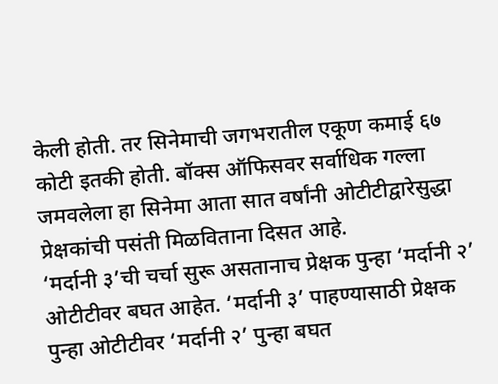केली होती. तर सिनेमाची जगभरातील एकूण कमाई ६७ कोटी इतकी होती. बॉक्स ऑफिसवर सर्वाधिक गल्ला जमवलेला हा सिनेमा आता सात वर्षांनी ओटीटीद्वारेसुद्धा प्रेक्षकांची पसंती मिळविताना दिसत आहे.
‘मर्दानी ३’ची चर्चा सुरू असतानाच प्रेक्षक पुन्हा ‘मर्दानी २’ ओटीटीवर बघत आहेत. ‘मर्दानी ३’ पाहण्यासाठी प्रेक्षक पुन्हा ओटीटीवर ‘मर्दानी २’ पुन्हा बघत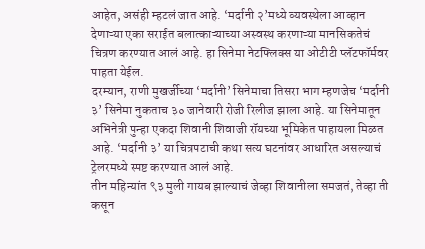आहेत, असंही म्हटलं जात आहे. ‘मर्दानी २’मध्ये व्यवस्थेला आव्हान देणाऱ्या एका सराईत बलात्काऱ्याच्या अस्वस्थ करणाऱ्या मानसिकतेचं चित्रण करण्यात आलं आहे. हा सिनेमा नेटफ्लिक्स या ओटीटी प्लॅटफॉर्मवर पाहता येईल.
दरम्यान, राणी मुखर्जीच्या ‘मर्दानी’ सिनेमाचा तिसरा भाग म्हणजेच ‘मर्दानी ३’ सिनेमा नुकताच ३० जानेवारी रोजी रिलीज झाला आहे. या सिनेमातून अभिनेत्री पुन्हा एकदा शिवानी शिवाजी रॉयच्या भूमिकेत पाहायला मिळत आहे. ‘मर्दानी ३’ या चित्रपटाची कथा सत्य घटनांवर आधारित असल्याचं ट्रेलरमध्ये स्पष्ट करण्यात आलं आहे.
तीन महिन्यांत ९३ मुली गायब झाल्याचं जेव्हा शिवानीला समजतं, तेव्हा ती कसून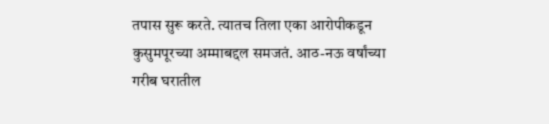तपास सुरू करते. त्यातच तिला एका आरोपीकडून कुसुमपूरच्या अम्माबद्दल समजतं. आठ-नऊ वर्षांच्या गरीब घरातील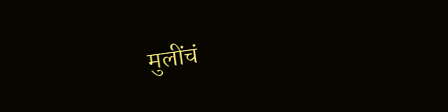मुलींचं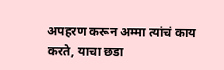अपहरण करून अम्मा त्यांचं काय करते, याचा छडा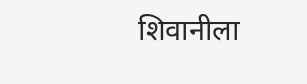शिवानीला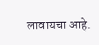लावायचा आहे.